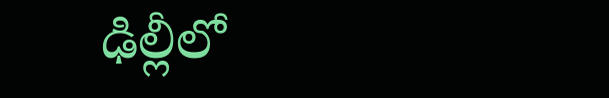ఢిల్లీలో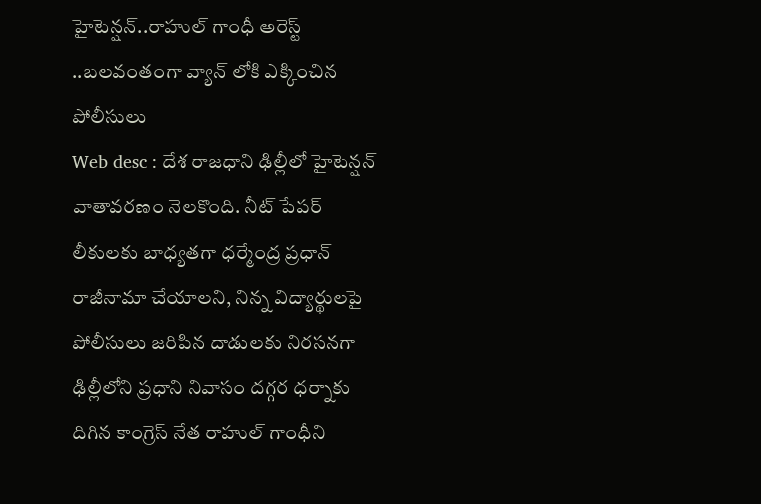హైటెన్షన్..రాహుల్ గాంధీ అరెస్ట్ ..బలవంతంగా వ్యాన్ లోకి ఎక్కించిన పోలీసులు
Web desc : దేశ రాజధాని ఢిల్లీలో హైటెన్షన్ వాతావరణం నెలకొంది. నీట్ పేపర్ లీకులకు బాధ్యతగా ధర్మేంద్ర ప్రధాన్ రాజీనామా చేయాలని, నిన్న విద్యార్థులపై పోలీసులు జరిపిన దాడులకు నిరసనగా ఢిల్లీలోని ప్రధాని నివాసం దగ్గర ధర్నాకు దిగిన కాంగ్రెస్ నేత రాహుల్ గాంధీని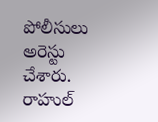పోలీసులు అరెస్టు చేశారు.
రాహుల్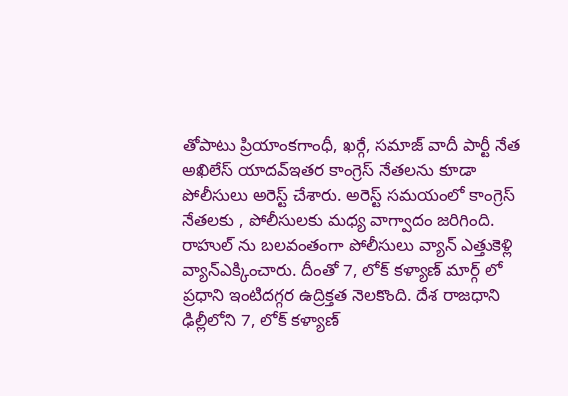తోపాటు ప్రియాంకగాంధీ, ఖర్గే, సమాజ్ వాదీ పార్టీ నేత అఖిలేస్ యాదవ్ఇతర కాంగ్రెస్ నేతలను కూడా పోలీసులు అరెస్ట్ చేశారు. అరెస్ట్ సమయంలో కాంగ్రెస్ నేతలకు , పోలీసులకు మధ్య వాగ్వాదం జరిగింది.
రాహుల్ ను బలవంతంగా పోలీసులు వ్యాన్ ఎత్తుకెళ్లి వ్యాన్ఎక్కించారు. దీంతో 7, లోక్ కళ్యాణ్ మార్గ్ లో ప్రధాని ఇంటిదగ్గర ఉద్రిక్తత నెలకొంది. దేశ రాజధాని ఢిల్లీలోని 7, లోక్ కళ్యాణ్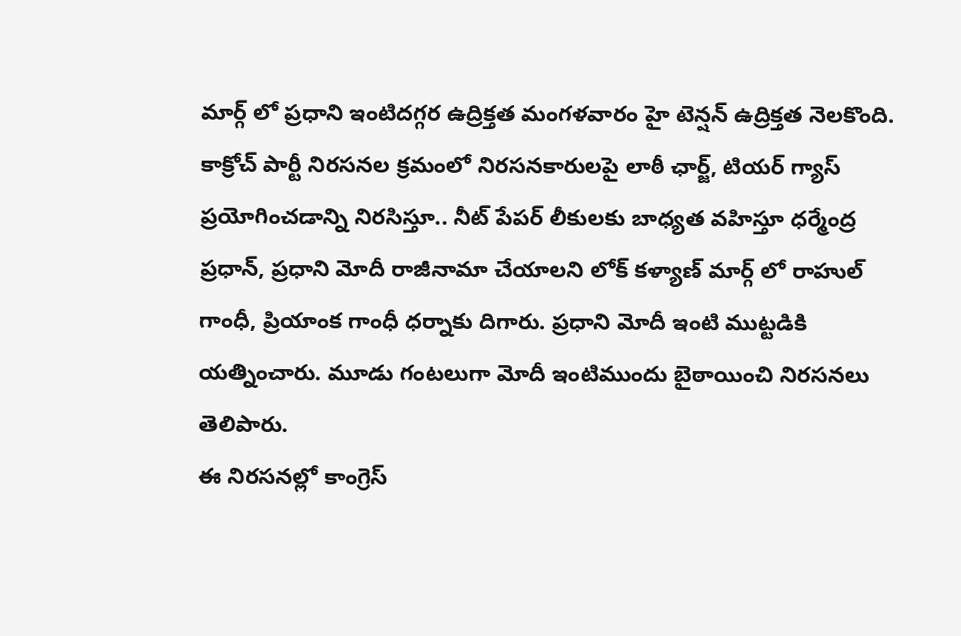మార్గ్ లో ప్రధాని ఇంటిదగ్గర ఉద్రిక్తత మంగళవారం హై టెన్షన్ ఉద్రిక్తత నెలకొంది.
కాక్రోచ్ పార్టీ నిరసనల క్రమంలో నిరసనకారులపై లాఠీ ఛార్జ్, టియర్ గ్యాస్ ప్రయోగించడాన్ని నిరసిస్తూ.. నీట్ పేపర్ లీకులకు బాధ్యత వహిస్తూ ధర్మేంద్ర ప్రధాన్, ప్రధాని మోదీ రాజీనామా చేయాలని లోక్ కళ్యాణ్ మార్గ్ లో రాహుల్ గాంధీ, ప్రియాంక గాంధీ ధర్నాకు దిగారు. ప్రధాని మోదీ ఇంటి ముట్టడికి యత్నించారు. మూడు గంటలుగా మోదీ ఇంటిముందు బైఠాయించి నిరసనలు తెలిపారు.
ఈ నిరసనల్లో కాంగ్రెస్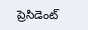ప్రెసిడెంట్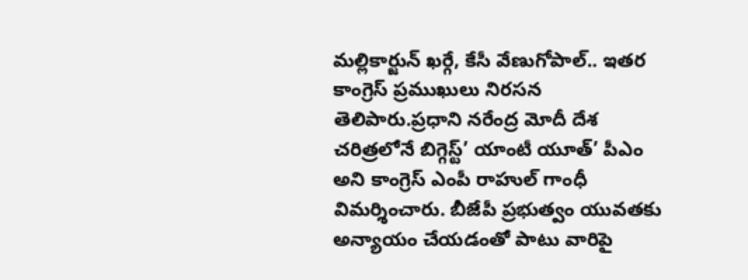మల్లికార్జున్ ఖర్గే, కేసీ వేణుగోపాల్.. ఇతర కాంగ్రెస్ ప్రముఖులు నిరసన తెలిపారు.ప్రధాని నరేంద్ర మోదీ దేశ చరిత్రలోనే బిగ్గెస్ట్’ యాంటీ యూత్’ పీఎం అని కాంగ్రెస్ ఎంపీ రాహుల్ గాంధీ విమర్శించారు. బీజేపీ ప్రభుత్వం యువతకు అన్యాయం చేయడంతో పాటు వారిపై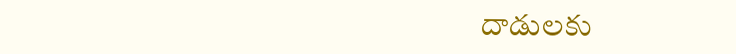దాడులకు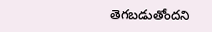తెగబడుతోందని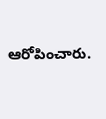ఆరోపించారు.